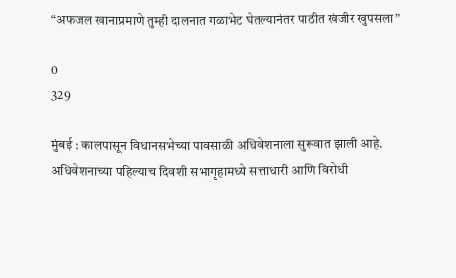“अफजल खानाप्रमाणे तुम्ही दालनात गळाभेट घेतल्यानंतर पाठीत खंजीर खुपसला”

0
329

मुंबई : कालपासून विधानसभेच्या पावसाळी अधिवेशनाला सुरूवात झाली आहे. अधिवेशनाच्या पहिल्याच दिवशी सभागृहामध्ये सत्ताधारी आणि विरोधी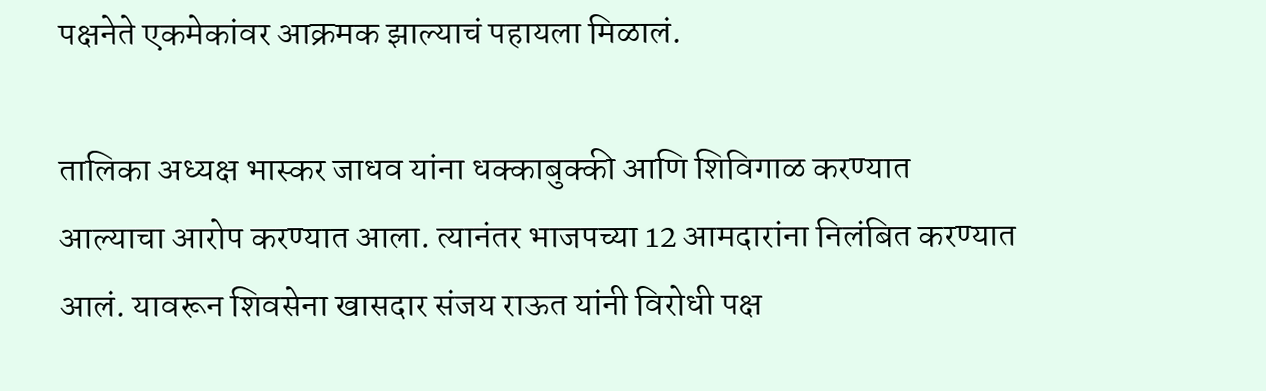पक्षनेते एकमेकांवर आक्रमक झाल्याचं पहायला मिळालं.

तालिका अध्यक्ष भास्कर जाधव यांना धक्काबुक्की आणि शिविगाळ करण्यात आल्याचा आरोप करण्यात आला. त्यानंतर भाजपच्या 12 आमदारांना निलंबित करण्यात आलं. यावरून शिवसेना खासदार संजय राऊत यांनी विरोधी पक्ष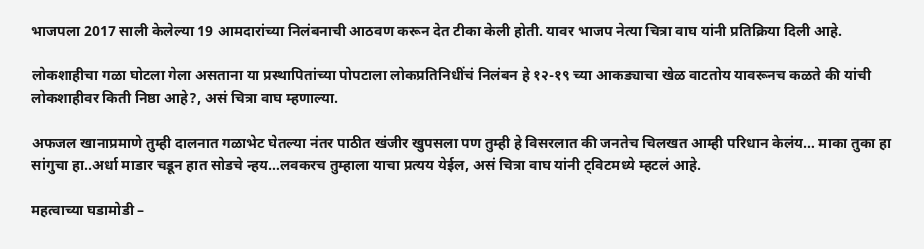भाजपला 2017 साली केलेल्या 19 आमदारांच्या निलंबनाची आठवण करून देत टीका केली होती. यावर भाजप नेत्या चित्रा वाघ यांनी प्रतिक्रिया दिली आहे.

लोकशाहीचा गळा घोटला गेला असताना या प्रस्थापितांच्या पोपटाला लोकप्रतिनिधींचं निलंबन हे १२-१९ च्या आकड्याचा खेळ वाटतोय यावरूनच कळते की यांची लोकशाहीवर किती निष्ठा आहे?, असं चित्रा वाघ म्हणाल्या.

अफजल खानाप्रमाणे तुम्ही दालनात गळाभेट घेतल्या नंतर पाठीत खंजीर खुपसला पण तुम्ही हे विसरलात की जनतेच चिलखत आम्ही परिधान केलंय… माका तुका हा सांगुचा हा..अर्धा माडार चडून हात सोडचे न्हय…लवकरच तुम्हाला याचा प्रत्यय येईल, असं चित्रा वाघ यांनी ट्विटमध्ये म्हटलं आहे.

महत्वाच्या घडामोडी –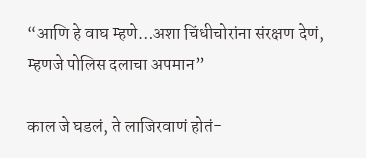“आणि हे वाघ म्हणे…अशा चिंधीचोरांना संरक्षण देणं, म्हणजे पोलिस दलाचा अपमान”

काल जे घडलं, ते लाजिरवाणं होतं-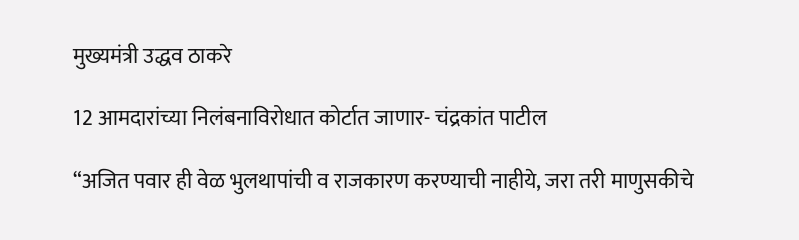मुख्यमंत्री उद्धव ठाकरे

12 आमदारांच्या निलंबनाविरोधात कोर्टात जाणार- चंद्रकांत पाटील

“अजित पवार ही वेळ भुलथापांची व राजकारण करण्याची नाहीये, जरा तरी माणुसकीचे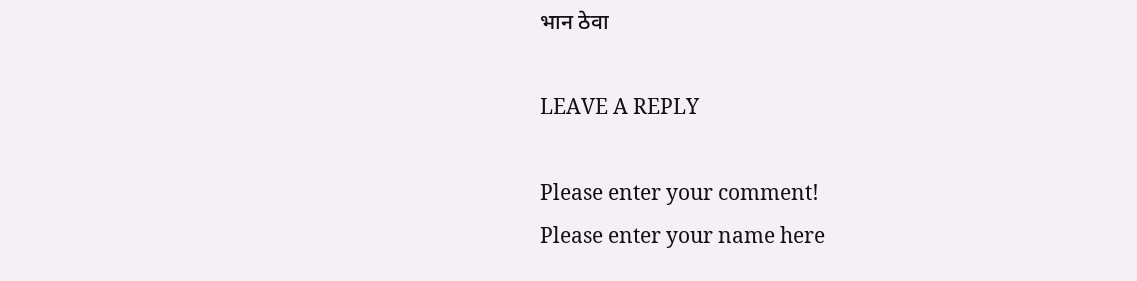भान ठेवा

LEAVE A REPLY

Please enter your comment!
Please enter your name here